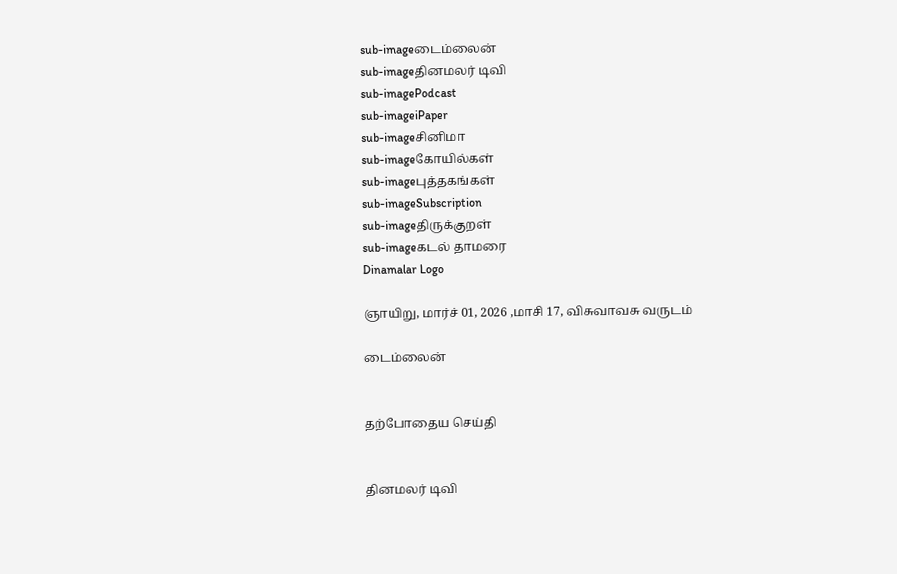sub-imageடைம்லைன்
sub-imageதினமலர் டிவி
sub-imagePodcast
sub-imageiPaper
sub-imageசினிமா
sub-imageகோயில்கள்
sub-imageபுத்தகங்கள்
sub-imageSubscription
sub-imageதிருக்குறள்
sub-imageகடல் தாமரை
Dinamalar Logo

ஞாயிறு, மார்ச் 01, 2026 ,மாசி 17, விசுவாவசு வருடம்

டைம்லைன்


தற்போதைய செய்தி


தினமலர் டிவி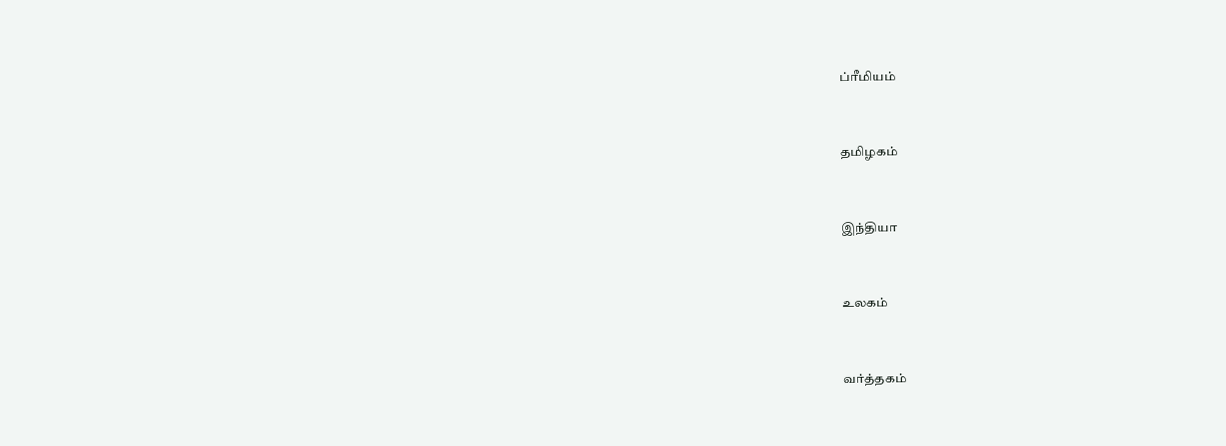ப்ரீமியம்


தமிழகம்


இந்தியா


உலகம்


வர்த்தகம்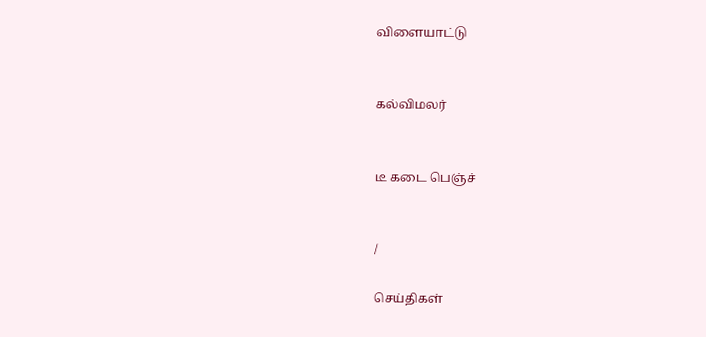விளையாட்டு


கல்விமலர்


டீ கடை பெஞ்ச்


/

செய்திகள்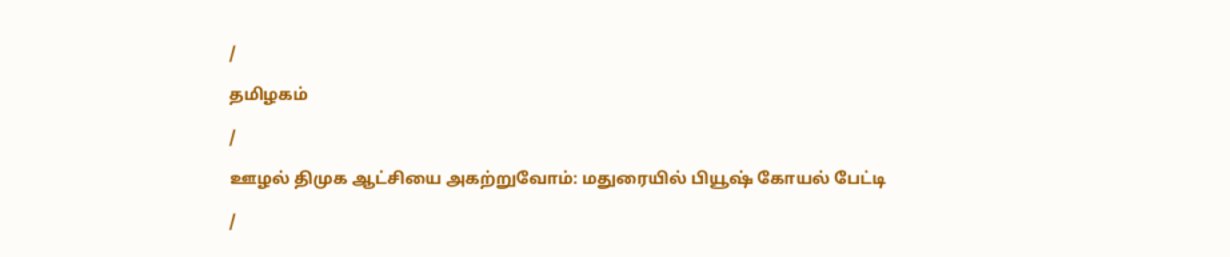/

தமிழகம்

/

ஊழல் திமுக ஆட்சியை அகற்றுவோம்: மதுரையில் பியூஷ் கோயல் பேட்டி

/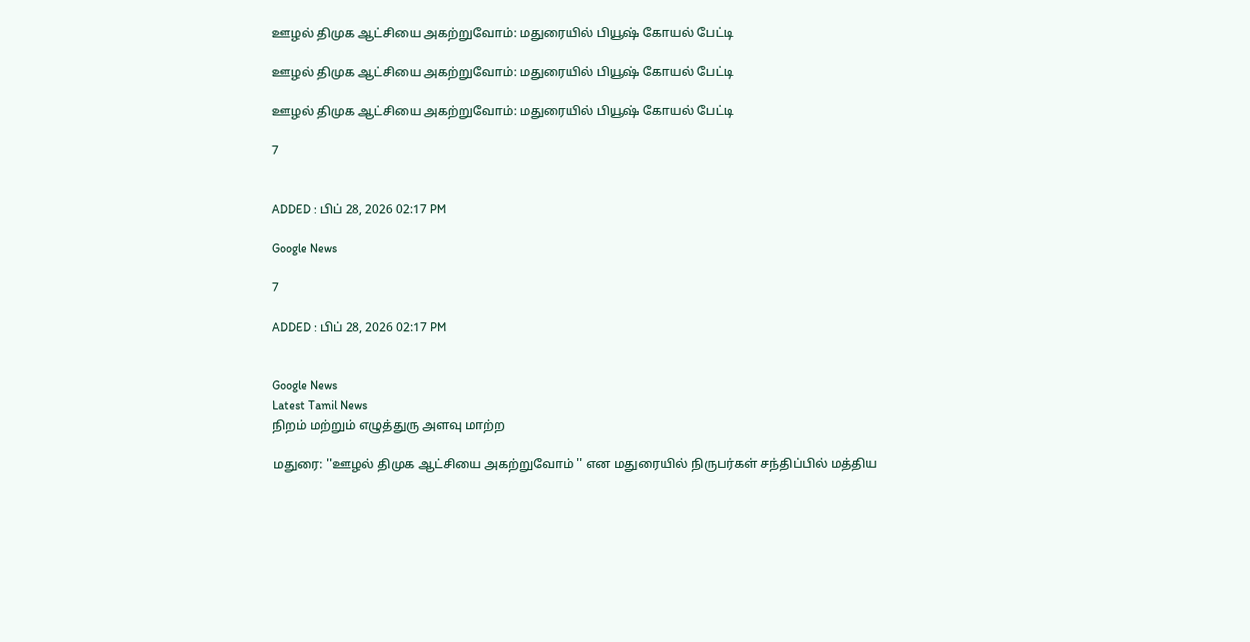ஊழல் திமுக ஆட்சியை அகற்றுவோம்: மதுரையில் பியூஷ் கோயல் பேட்டி

ஊழல் திமுக ஆட்சியை அகற்றுவோம்: மதுரையில் பியூஷ் கோயல் பேட்டி

ஊழல் திமுக ஆட்சியை அகற்றுவோம்: மதுரையில் பியூஷ் கோயல் பேட்டி

7


ADDED : பிப் 28, 2026 02:17 PM

Google News

7

ADDED : பிப் 28, 2026 02:17 PM


Google News
Latest Tamil News
நிறம் மற்றும் எழுத்துரு அளவு மாற்ற

மதுரை: ''ஊழல் திமுக ஆட்சியை அகற்றுவோம் '' என மதுரையில் நிருபர்கள் சந்திப்பில் மத்திய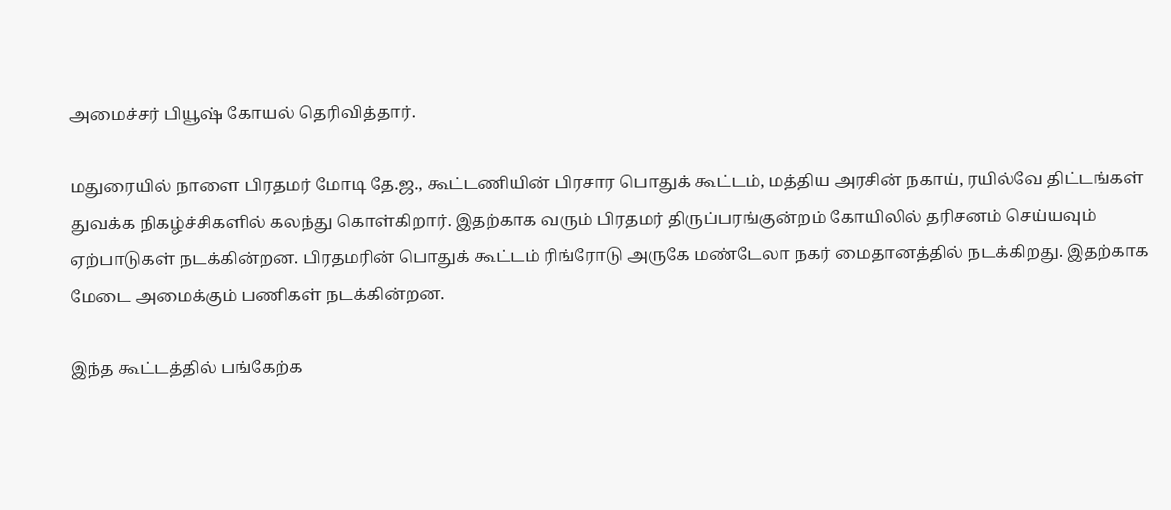அமைச்சர் பியூஷ் கோயல் தெரிவித்தார்.

மதுரையில் நாளை பிரதமர் மோடி தே.ஜ., கூட்டணியின் பிரசார பொதுக் கூட்டம், மத்திய அரசின் நகாய், ரயில்வே திட்டங்கள் துவக்க நிகழ்ச்சிகளில் கலந்து கொள்கிறார். இதற்காக வரும் பிரதமர் திருப்பரங்குன்றம் கோயிலில் தரிசனம் செய்யவும் ஏற்பாடுகள் நடக்கின்றன. பிரதமரின் பொதுக் கூட்டம் ரிங்ரோடு அருகே மண்டேலா நகர் மைதானத்தில் நடக்கிறது. இதற்காக மேடை அமைக்கும் பணிகள் நடக்கின்றன.

இந்த கூட்டத்தில் பங்கேற்க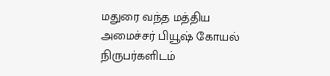மதுரை வந்த மத்திய அமைச்சர் பியூஷ் கோயல் நிருபர்களிடம்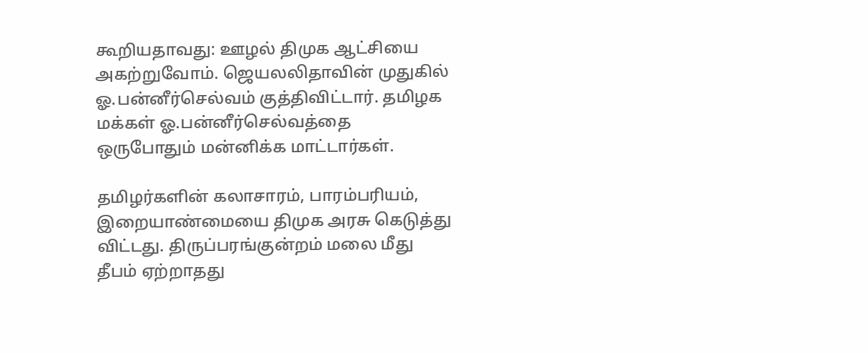கூறியதாவது: ஊழல் திமுக ஆட்சியை அகற்றுவோம். ஜெயலலிதாவின் முதுகில் ஓ.பன்னீர்செல்வம் குத்திவிட்டார். தமிழக மக்கள் ஓ.பன்னீர்செல்வத்தை ஒருபோதும் மன்னிக்க மாட்டார்கள்.

தமிழர்களின் கலாசாரம், பாரம்பரியம், இறையாண்மையை திமுக அரசு கெடுத்து விட்டது. திருப்பரங்குன்றம் மலை மீது தீபம் ஏற்றாதது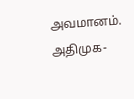அவமானம். அதிமுக-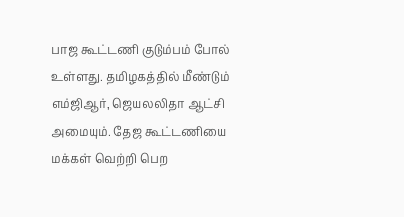பாஜ கூட்டணி குடும்பம் போல் உள்ளது. தமிழகத்தில் மீண்டும் எம்ஜிஆர், ஜெயலலிதா ஆட்சி அமையும். தேஜ கூட்டணியை மக்கள் வெற்றி பெற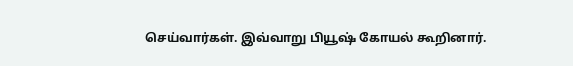செய்வார்கள். இவ்வாறு பியூஷ் கோயல் கூறினார்.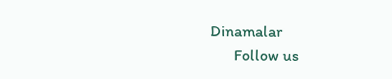Dinamalar
      Follow us